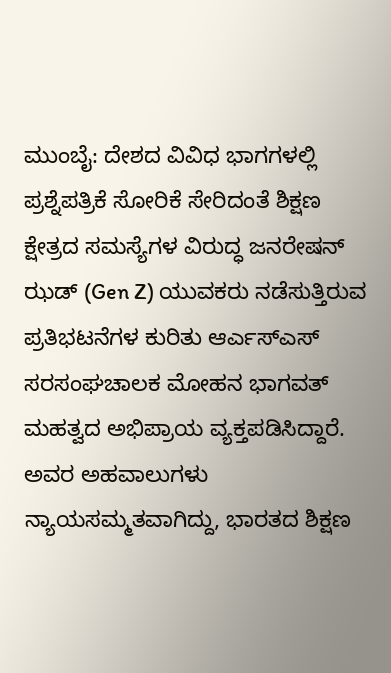ಮುಂಬೈ: ದೇಶದ ವಿವಿಧ ಭಾಗಗಳಲ್ಲಿ ಪ್ರಶ್ನೆಪತ್ರಿಕೆ ಸೋರಿಕೆ ಸೇರಿದಂತೆ ಶಿಕ್ಷಣ ಕ್ಷೇತ್ರದ ಸಮಸ್ಯೆಗಳ ವಿರುದ್ಧ ಜನರೇಷನ್ ಝಡ್ (Gen Z) ಯುವಕರು ನಡೆಸುತ್ತಿರುವ ಪ್ರತಿಭಟನೆಗಳ ಕುರಿತು ಆರ್ಎಸ್ಎಸ್ ಸರಸಂಘಚಾಲಕ ಮೋಹನ ಭಾಗವತ್ ಮಹತ್ವದ ಅಭಿಪ್ರಾಯ ವ್ಯಕ್ತಪಡಿಸಿದ್ದಾರೆ. ಅವರ ಅಹವಾಲುಗಳು ನ್ಯಾಯಸಮ್ಮತವಾಗಿದ್ದು, ಭಾರತದ ಶಿಕ್ಷಣ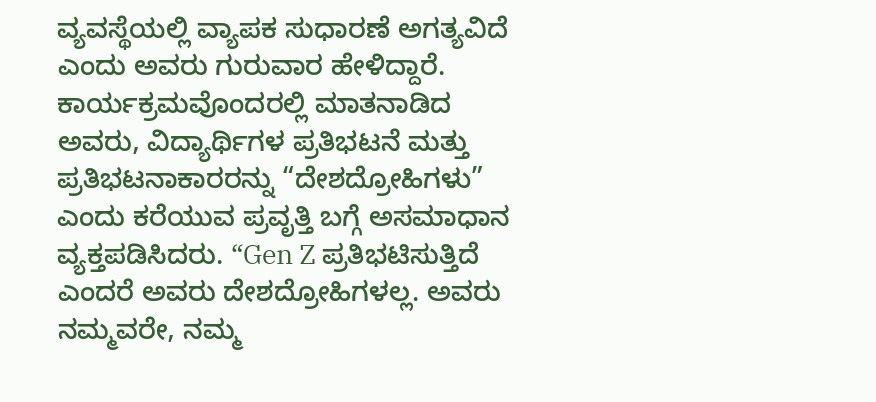ವ್ಯವಸ್ಥೆಯಲ್ಲಿ ವ್ಯಾಪಕ ಸುಧಾರಣೆ ಅಗತ್ಯವಿದೆ ಎಂದು ಅವರು ಗುರುವಾರ ಹೇಳಿದ್ದಾರೆ.
ಕಾರ್ಯಕ್ರಮವೊಂದರಲ್ಲಿ ಮಾತನಾಡಿದ ಅವರು, ವಿದ್ಯಾರ್ಥಿಗಳ ಪ್ರತಿಭಟನೆ ಮತ್ತು ಪ್ರತಿಭಟನಾಕಾರರನ್ನು “ದೇಶದ್ರೋಹಿಗಳು” ಎಂದು ಕರೆಯುವ ಪ್ರವೃತ್ತಿ ಬಗ್ಗೆ ಅಸಮಾಧಾನ ವ್ಯಕ್ತಪಡಿಸಿದರು. “Gen Z ಪ್ರತಿಭಟಿಸುತ್ತಿದೆ ಎಂದರೆ ಅವರು ದೇಶದ್ರೋಹಿಗಳಲ್ಲ. ಅವರು ನಮ್ಮವರೇ, ನಮ್ಮ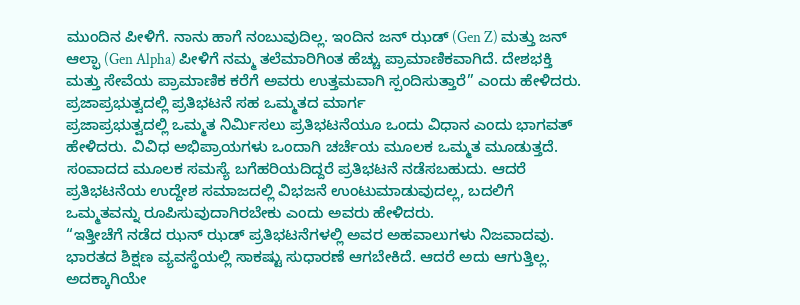ಮುಂದಿನ ಪೀಳಿಗೆ. ನಾನು ಹಾಗೆ ನಂಬುವುದಿಲ್ಲ. ಇಂದಿನ ಜನ್ ಝಡ್ (Gen Z) ಮತ್ತು ಜನ್ ಆಲ್ಫಾ (Gen Alpha) ಪೀಳಿಗೆ ನಮ್ಮ ತಲೆಮಾರಿಗಿಂತ ಹೆಚ್ಚು ಪ್ರಾಮಾಣಿಕವಾಗಿದೆ. ದೇಶಭಕ್ತಿ ಮತ್ತು ಸೇವೆಯ ಪ್ರಾಮಾಣಿಕ ಕರೆಗೆ ಅವರು ಉತ್ತಮವಾಗಿ ಸ್ಪಂದಿಸುತ್ತಾರೆ” ಎಂದು ಹೇಳಿದರು.
ಪ್ರಜಾಪ್ರಭುತ್ವದಲ್ಲಿ ಪ್ರತಿಭಟನೆ ಸಹ ಒಮ್ಮತದ ಮಾರ್ಗ
ಪ್ರಜಾಪ್ರಭುತ್ವದಲ್ಲಿ ಒಮ್ಮತ ನಿರ್ಮಿಸಲು ಪ್ರತಿಭಟನೆಯೂ ಒಂದು ವಿಧಾನ ಎಂದು ಭಾಗವತ್ ಹೇಳಿದರು. ವಿವಿಧ ಅಭಿಪ್ರಾಯಗಳು ಒಂದಾಗಿ ಚರ್ಚೆಯ ಮೂಲಕ ಒಮ್ಮತ ಮೂಡುತ್ತದೆ. ಸಂವಾದದ ಮೂಲಕ ಸಮಸ್ಯೆ ಬಗೆಹರಿಯದಿದ್ದರೆ ಪ್ರತಿಭಟನೆ ನಡೆಸಬಹುದು. ಆದರೆ ಪ್ರತಿಭಟನೆಯ ಉದ್ದೇಶ ಸಮಾಜದಲ್ಲಿ ವಿಭಜನೆ ಉಂಟುಮಾಡುವುದಲ್ಲ, ಬದಲಿಗೆ ಒಮ್ಮತವನ್ನು ರೂಪಿಸುವುದಾಗಿರಬೇಕು ಎಂದು ಅವರು ಹೇಳಿದರು.
“ಇತ್ತೀಚೆಗೆ ನಡೆದ ಝನ್ ಝಡ್ ಪ್ರತಿಭಟನೆಗಳಲ್ಲಿ ಅವರ ಅಹವಾಲುಗಳು ನಿಜವಾದವು. ಭಾರತದ ಶಿಕ್ಷಣ ವ್ಯವಸ್ಥೆಯಲ್ಲಿ ಸಾಕಷ್ಟು ಸುಧಾರಣೆ ಆಗಬೇಕಿದೆ. ಆದರೆ ಅದು ಆಗುತ್ತಿಲ್ಲ. ಅದಕ್ಕಾಗಿಯೇ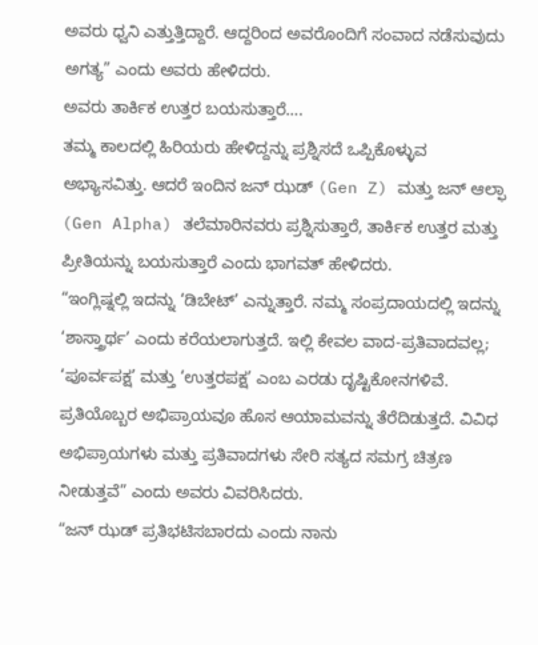ಅವರು ಧ್ವನಿ ಎತ್ತುತ್ತಿದ್ದಾರೆ. ಆದ್ದರಿಂದ ಅವರೊಂದಿಗೆ ಸಂವಾದ ನಡೆಸುವುದು ಅಗತ್ಯ” ಎಂದು ಅವರು ಹೇಳಿದರು.
ಅವರು ತಾರ್ಕಿಕ ಉತ್ತರ ಬಯಸುತ್ತಾರೆ….
ತಮ್ಮ ಕಾಲದಲ್ಲಿ ಹಿರಿಯರು ಹೇಳಿದ್ದನ್ನು ಪ್ರಶ್ನಿಸದೆ ಒಪ್ಪಿಕೊಳ್ಳುವ ಅಭ್ಯಾಸವಿತ್ತು. ಆದರೆ ಇಂದಿನ ಜನ್ ಝಡ್ (Gen Z) ಮತ್ತು ಜನ್ ಆಲ್ಫಾ (Gen Alpha) ತಲೆಮಾರಿನವರು ಪ್ರಶ್ನಿಸುತ್ತಾರೆ, ತಾರ್ಕಿಕ ಉತ್ತರ ಮತ್ತು ಪ್ರೀತಿಯನ್ನು ಬಯಸುತ್ತಾರೆ ಎಂದು ಭಾಗವತ್ ಹೇಳಿದರು.
“ಇಂಗ್ಲಿಷ್ನಲ್ಲಿ ಇದನ್ನು ‘ಡಿಬೇಟ್’ ಎನ್ನುತ್ತಾರೆ. ನಮ್ಮ ಸಂಪ್ರದಾಯದಲ್ಲಿ ಇದನ್ನು ‘ಶಾಸ್ತ್ರಾರ್ಥ’ ಎಂದು ಕರೆಯಲಾಗುತ್ತದೆ. ಇಲ್ಲಿ ಕೇವಲ ವಾದ-ಪ್ರತಿವಾದವಲ್ಲ; ‘ಪೂರ್ವಪಕ್ಷ’ ಮತ್ತು ‘ಉತ್ತರಪಕ್ಷ’ ಎಂಬ ಎರಡು ದೃಷ್ಟಿಕೋನಗಳಿವೆ. ಪ್ರತಿಯೊಬ್ಬರ ಅಭಿಪ್ರಾಯವೂ ಹೊಸ ಆಯಾಮವನ್ನು ತೆರೆದಿಡುತ್ತದೆ. ವಿವಿಧ ಅಭಿಪ್ರಾಯಗಳು ಮತ್ತು ಪ್ರತಿವಾದಗಳು ಸೇರಿ ಸತ್ಯದ ಸಮಗ್ರ ಚಿತ್ರಣ ನೀಡುತ್ತವೆ” ಎಂದು ಅವರು ವಿವರಿಸಿದರು.
“ಜನ್ ಝಡ್ ಪ್ರತಿಭಟಿಸಬಾರದು ಎಂದು ನಾನು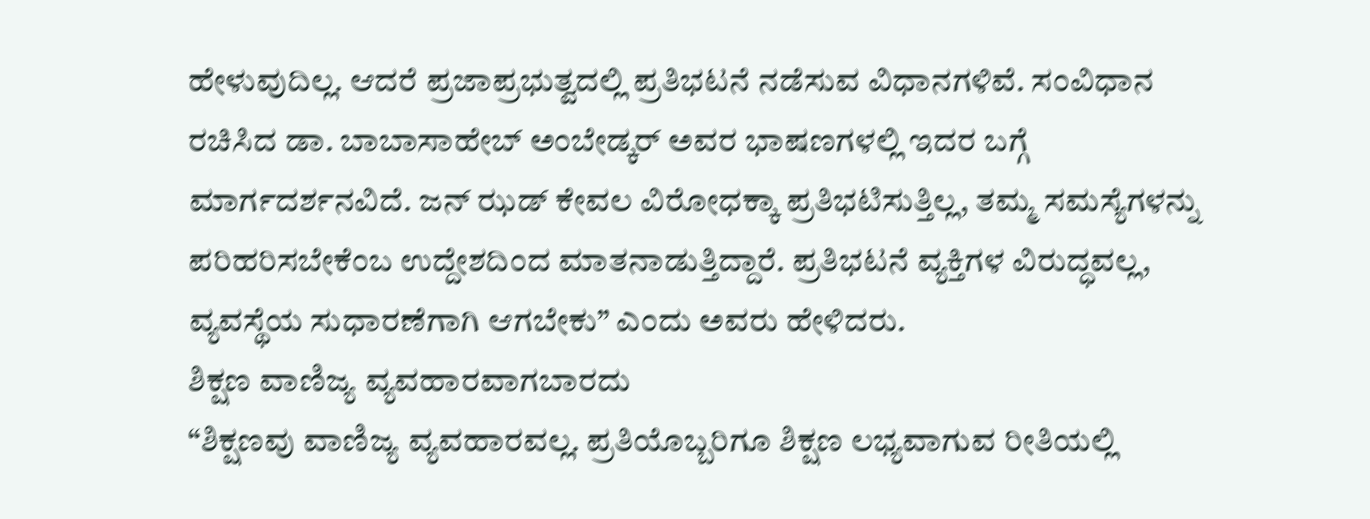ಹೇಳುವುದಿಲ್ಲ. ಆದರೆ ಪ್ರಜಾಪ್ರಭುತ್ವದಲ್ಲಿ ಪ್ರತಿಭಟನೆ ನಡೆಸುವ ವಿಧಾನಗಳಿವೆ. ಸಂವಿಧಾನ ರಚಿಸಿದ ಡಾ. ಬಾಬಾಸಾಹೇಬ್ ಅಂಬೇಡ್ಕರ್ ಅವರ ಭಾಷಣಗಳಲ್ಲಿ ಇದರ ಬಗ್ಗೆ ಮಾರ್ಗದರ್ಶನವಿದೆ. ಜನ್ ಝಡ್ ಕೇವಲ ವಿರೋಧಕ್ಕಾ ಪ್ರತಿಭಟಿಸುತ್ತಿಲ್ಲ, ತಮ್ಮ ಸಮಸ್ಯೆಗಳನ್ನು ಪರಿಹರಿಸಬೇಕೆಂಬ ಉದ್ದೇಶದಿಂದ ಮಾತನಾಡುತ್ತಿದ್ದಾರೆ. ಪ್ರತಿಭಟನೆ ವ್ಯಕ್ತಿಗಳ ವಿರುದ್ಧವಲ್ಲ, ವ್ಯವಸ್ಥೆಯ ಸುಧಾರಣೆಗಾಗಿ ಆಗಬೇಕು” ಎಂದು ಅವರು ಹೇಳಿದರು.
ಶಿಕ್ಷಣ ವಾಣಿಜ್ಯ ವ್ಯವಹಾರವಾಗಬಾರದು
“ಶಿಕ್ಷಣವು ವಾಣಿಜ್ಯ ವ್ಯವಹಾರವಲ್ಲ. ಪ್ರತಿಯೊಬ್ಬರಿಗೂ ಶಿಕ್ಷಣ ಲಭ್ಯವಾಗುವ ರೀತಿಯಲ್ಲಿ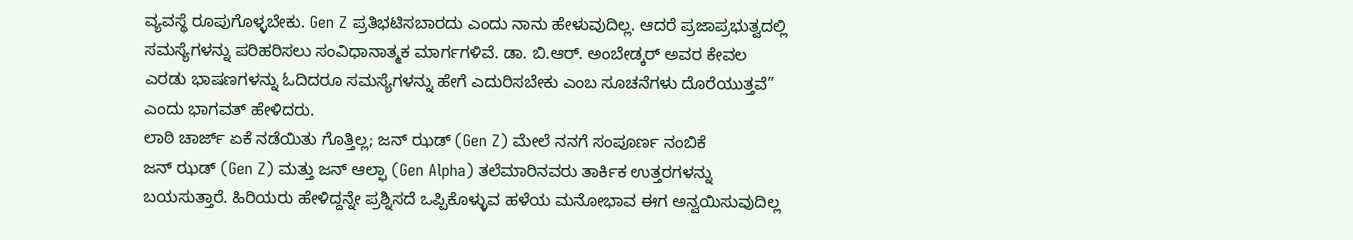ವ್ಯವಸ್ಥೆ ರೂಪುಗೊಳ್ಳಬೇಕು. Gen Z ಪ್ರತಿಭಟಿಸಬಾರದು ಎಂದು ನಾನು ಹೇಳುವುದಿಲ್ಲ. ಆದರೆ ಪ್ರಜಾಪ್ರಭುತ್ವದಲ್ಲಿ ಸಮಸ್ಯೆಗಳನ್ನು ಪರಿಹರಿಸಲು ಸಂವಿಧಾನಾತ್ಮಕ ಮಾರ್ಗಗಳಿವೆ. ಡಾ. ಬಿ.ಆರ್. ಅಂಬೇಡ್ಕರ್ ಅವರ ಕೇವಲ ಎರಡು ಭಾಷಣಗಳನ್ನು ಓದಿದರೂ ಸಮಸ್ಯೆಗಳನ್ನು ಹೇಗೆ ಎದುರಿಸಬೇಕು ಎಂಬ ಸೂಚನೆಗಳು ದೊರೆಯುತ್ತವೆ” ಎಂದು ಭಾಗವತ್ ಹೇಳಿದರು.
ಲಾಠಿ ಚಾರ್ಜ್ ಏಕೆ ನಡೆಯಿತು ಗೊತ್ತಿಲ್ಲ; ಜನ್ ಝಡ್ (Gen Z) ಮೇಲೆ ನನಗೆ ಸಂಪೂರ್ಣ ನಂಬಿಕೆ
ಜನ್ ಝಡ್ (Gen Z) ಮತ್ತು ಜನ್ ಆಲ್ಫಾ (Gen Alpha) ತಲೆಮಾರಿನವರು ತಾರ್ಕಿಕ ಉತ್ತರಗಳನ್ನು ಬಯಸುತ್ತಾರೆ. ಹಿರಿಯರು ಹೇಳಿದ್ದನ್ನೇ ಪ್ರಶ್ನಿಸದೆ ಒಪ್ಪಿಕೊಳ್ಳುವ ಹಳೆಯ ಮನೋಭಾವ ಈಗ ಅನ್ವಯಿಸುವುದಿಲ್ಲ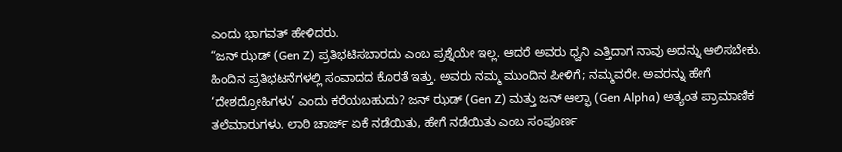ಎಂದು ಭಾಗವತ್ ಹೇಳಿದರು.
“ಜನ್ ಝಡ್ (Gen Z) ಪ್ರತಿಭಟಿಸಬಾರದು ಎಂಬ ಪ್ರಶ್ನೆಯೇ ಇಲ್ಲ. ಆದರೆ ಅವರು ಧ್ವನಿ ಎತ್ತಿದಾಗ ನಾವು ಅದನ್ನು ಆಲಿಸಬೇಕು. ಹಿಂದಿನ ಪ್ರತಿಭಟನೆಗಳಲ್ಲಿ ಸಂವಾದದ ಕೊರತೆ ಇತ್ತು. ಅವರು ನಮ್ಮ ಮುಂದಿನ ಪೀಳಿಗೆ; ನಮ್ಮವರೇ. ಅವರನ್ನು ಹೇಗೆ ‘ದೇಶದ್ರೋಹಿಗಳು’ ಎಂದು ಕರೆಯಬಹುದು? ಜನ್ ಝಡ್ (Gen Z) ಮತ್ತು ಜನ್ ಆಲ್ಫಾ (Gen Alpha) ಅತ್ಯಂತ ಪ್ರಾಮಾಣಿಕ ತಲೆಮಾರುಗಳು. ಲಾಠಿ ಚಾರ್ಜ್ ಏಕೆ ನಡೆಯಿತು, ಹೇಗೆ ನಡೆಯಿತು ಎಂಬ ಸಂಪೂರ್ಣ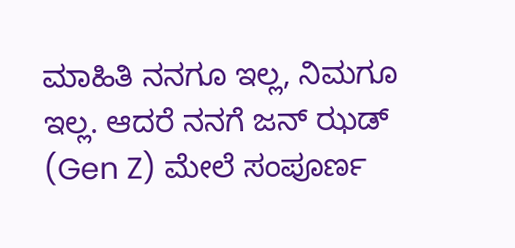ಮಾಹಿತಿ ನನಗೂ ಇಲ್ಲ, ನಿಮಗೂ ಇಲ್ಲ. ಆದರೆ ನನಗೆ ಜನ್ ಝಡ್ (Gen Z) ಮೇಲೆ ಸಂಪೂರ್ಣ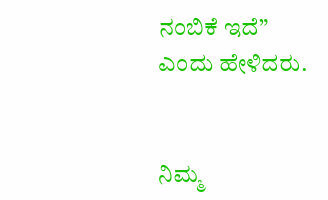ನಂಬಿಕೆ ಇದೆ” ಎಂದು ಹೇಳಿದರು.


ನಿಮ್ಮ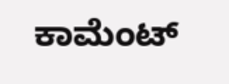ಕಾಮೆಂಟ್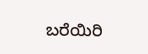ಬರೆಯಿರಿ